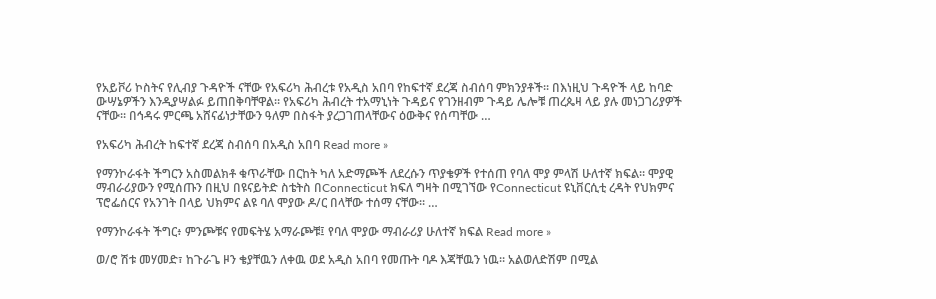የአይቮሪ ኮስትና የሊብያ ጉዳዮች ናቸው የአፍሪካ ሕብረቱ የአዲስ አበባ የከፍተኛ ደረጃ ስብሰባ ምክንያቶች፡፡ በእነዚህ ጉዳዮች ላይ ከባድ ውሣኔዎችን እንዲያሣልፉ ይጠበቅባቸዋል፡፡ የአፍሪካ ሕብረት ተአማኒነት ጉዳይና የገንዘብም ጉዳይ ሌሎቹ ጠረጴዛ ላይ ያሉ መነጋገሪያዎች ናቸው፡፡ በኅዳሩ ምርጫ አሸናፊነታቸውን ዓለም በስፋት ያረጋገጠላቸውና ዕውቅና የሰጣቸው …

የአፍሪካ ሕብረት ከፍተኛ ደረጃ ስብሰባ በአዲስ አበባ Read more »

የማንኮራፋት ችግርን አስመልክቶ ቁጥራቸው በርከት ካለ አድማጮች ለደረሱን ጥያቄዎች የተሰጠ የባለ ሞያ ምላሽ ሁለተኛ ክፍል። ሞያዊ ማብራሪያውን የሚሰጡን በዚህ በዩናይትድ ስቴትስ በConnecticut ክፍለ ግዛት በሚገኘው የConnecticut ዩኒቨርሲቲ ረዳት የህክምና ፕሮፌሰርና የአንገት በላይ ህክምና ልዩ ባለ ሞያው ዶ/ር በላቸው ተሰማ ናቸው። …

የማንኮራፋት ችግር፥ ምንጮቹና የመፍትሄ አማራጮቹ፤ የባለ ሞያው ማብራሪያ ሁለተኛ ክፍል Read more »

ወ/ሮ ሽቱ መሃመድ፣ ከጉራጌ ዞን ቄያቸዉን ለቀዉ ወደ አዲስ አበባ የመጡት ባዶ እጃቸዉን ነዉ። አልወለድሽም በሚል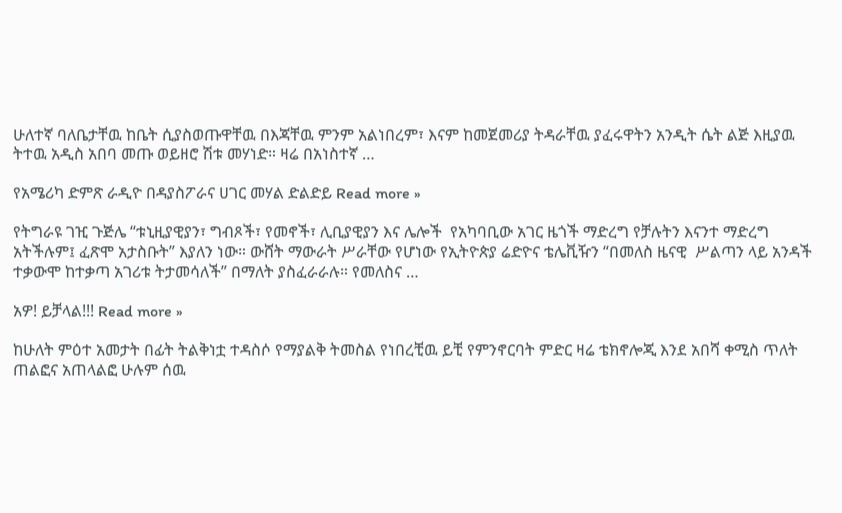ሁለተኛ ባለቤታቸዉ ከቤት ሲያስወጡዋቸዉ በእጃቸዉ ምንም አልነበረም፣ እናም ከመጀመሪያ ትዳራቸዉ ያፈሩዋትን አንዲት ሴት ልጅ እዚያዉ ትተዉ አዲስ አበባ መጡ ወይዘሮ ሽቱ መሃነድ። ዛሬ በአነስተኛ …

የአሜሪካ ድምጽ ራዲዮ በዳያስፖራና ሀገር መሃል ድልድይ Read more »

የትግራዩ ገዢ ጉጅሌ “ቱኒዚያዊያን፣ ግብጾች፣ የመኖች፣ ሊቢያዊያን እና ሌሎች  የአካባቢው አገር ዜጎች ማድረግ የቻሉትን እናንተ ማድረግ አትችሉም፤ ፈጽሞ አታስቡት” እያለን ነው። ውሸት ማውራት ሥራቸው የሆነው የኢትዮጵያ ሬድዮና ቴሌቪዥን “በመለስ ዜናዊ  ሥልጣን ላይ አንዳች ተቃውሞ ከተቃጣ አገሪቱ ትታመሳለች” በማለት ያስፈራራሉ። የመለስና …

አዎ! ይቻላል!!! Read more »

ከሁለት ምዕተ አመታት በፊት ትልቅነቷ ተዳስሶ የማያልቅ ትመስል የነበረቺዉ ይቺ የምንኖርባት ምድር ዛሬ ቴክኖሎጂ እንደ አበሻ ቀሚስ ጥለት ጠልፎና አጠላልፎ ሁሉም ሰዉ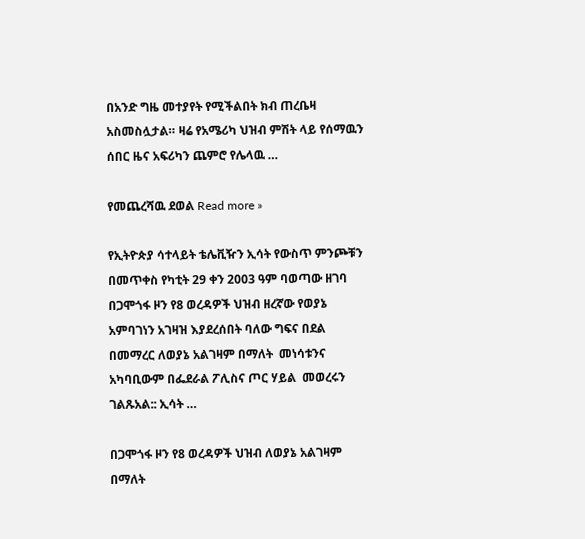በአንድ ግዜ መተያየት የሚችልበት ክብ ጠረቤዛ አስመስሏታል። ዛሬ የአሜሪካ ህዝብ ምሽት ላይ የሰማዉን ሰበር ዜና አፍሪካን ጨምሮ የሌላዉ …

የመጨረሻዉ ደወል Read more »

የኢትዮጵያ ሳተላይት ቴሌቪዥን ኢሳት የውስጥ ምንጮቹን በመጥቀስ የካቲት 29 ቀን 2003 ዓም ባወጣው ዘገባ በጋሞጎፋ ዞን የ8 ወረዳዎች ህዝብ ዘረኛው የወያኔ አምባገነን አገዛዝ እያደረሰበት ባለው ግፍና በደል በመማረር ለወያኔ አልገዛም በማለት  መነሳቱንና አካባቢውም በፌደራል ፖሊስና ጦር ሃይል  መወረሩን ገልጹአል:: ኢሳት …

በጋሞጎፋ ዞን የ8 ወረዳዎች ህዝብ ለወያኔ አልገዛም በማለት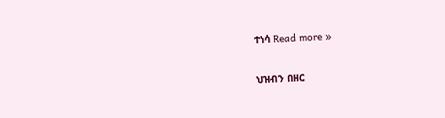ተነሳ Read more »

ህዝብን በዘር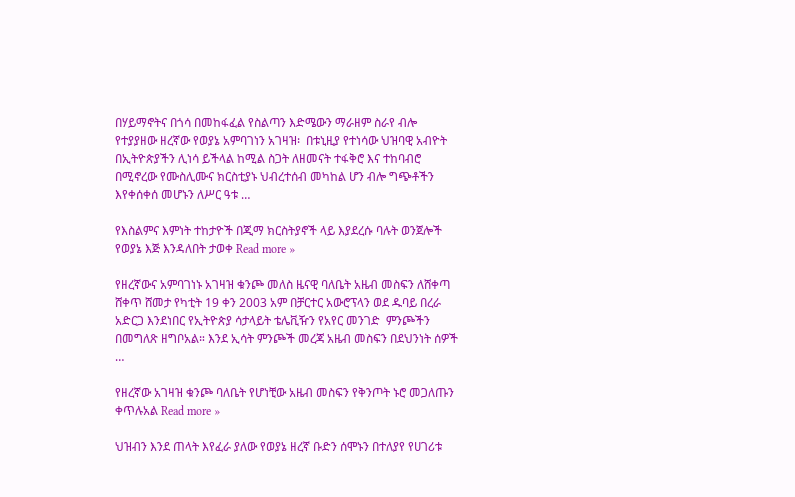በሃይማኖትና በጎሳ በመከፋፈል የስልጣን እድሜውን ማራዘም ስራየ ብሎ የተያያዘው ዘረኛው የወያኔ አምባገነን አገዛዝ፡  በቱኒዚያ የተነሳው ህዝባዊ አብዮት በኢትዮጵያችን ሊነሳ ይችላል ከሚል ስጋት ለዘመናት ተፋቅሮ እና ተከባብሮ በሚኖረው የሙስሊሙና ክርስቲያኑ ህብረተሰብ መካከል ሆን ብሎ ግጭቶችን እየቀሰቀሰ መሆኑን ለሥር ዓቱ …

የእስልምና እምነት ተከታዮች በጂማ ክርስትያኖች ላይ እያደረሱ ባሉት ወንጀሎች የወያኔ እጅ እንዳለበት ታወቀ Read more »

የዘረኛውና አምባገነኑ አገዛዝ ቁንጮ መለስ ዜናዊ ባለቤት አዜብ መስፍን ለሸቀጣ ሸቀጥ ሸመታ የካቲት 19 ቀን 2003 አም በቻርተር አውሮፕላን ወደ ዱባይ በረራ አድርጋ እንደነበር የኢትዮጵያ ሳታላይት ቴሌቪዥን የአየር መንገድ  ምንጮችን በመግለጽ ዘግቦአል። እንደ ኢሳት ምንጮች መረጃ አዜብ መስፍን በደህንነት ሰዎች …

የዘረኛው አገዛዝ ቁንጮ ባለቤት የሆነቺው አዜብ መስፍን የቅንጦት ኑሮ መጋለጡን ቀጥሉአል Read more »

ህዝብን እንደ ጠላት እየፈራ ያለው የወያኔ ዘረኛ ቡድን ሰሞኑን በተለያየ የሀገሪቱ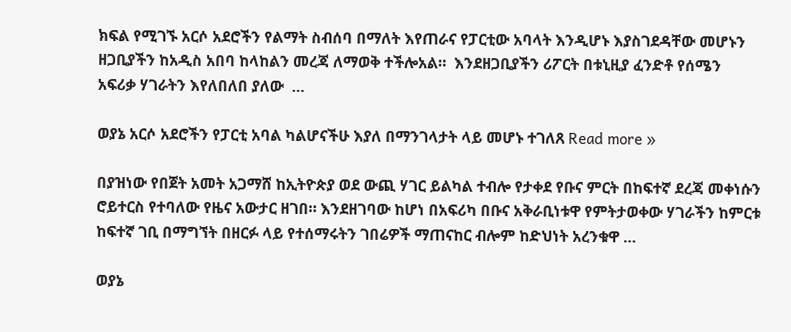ክፍል የሚገኙ አርሶ አደሮችን የልማት ስብሰባ በማለት እየጠራና የፓርቲው አባላት እንዲሆኑ እያስገደዳቸው መሆኑን  ዘጋቢያችን ከአዲስ አበባ ከላከልን መረጃ ለማወቅ ተችሎአል።  እንደዘጋቢያችን ሪፖርት በቱኒዚያ ፈንድቶ የሰሜን አፍሪቃ ሃገራትን እየለበለበ ያለው  …

ወያኔ አርሶ አደሮችን የፓርቲ አባል ካልሆናችሁ እያለ በማንገላታት ላይ መሆኑ ተገለጸ Read more »

በያዝነው የበጀት አመት አጋማሸ ከኢትዮጵያ ወደ ውጪ ሃገር ይልካል ተብሎ የታቀደ የቡና ምርት በከፍተኛ ደረጃ መቀነሱን ሮይተርስ የተባለው የዜና አውታር ዘገበ። እንደዘገባው ከሆነ በአፍሪካ በቡና አቅራቢነቱዋ የምትታወቀው ሃገራችን ከምርቱ ከፍተኛ ገቢ በማግኘት በዘርፉ ላይ የተሰማሩትን ገበሬዎች ማጠናከር ብሎም ከድህነት አረንቁዋ …

ወያኔ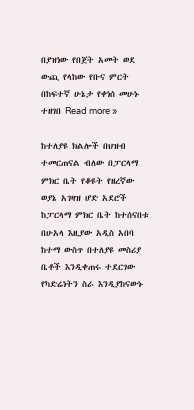በያዝነው የበጀት አመት ወደ ውጪ የላከው የቡና ምርት በከፍተኛ ሁኔታ የቀነሰ መሁኑ ተዘገበ Read more »

ከተለያዩ ክልሎች በህዝብ ተመርጠናል ብለው በፓርላማ ምክር ቤት የቆዩት የዘረኛው ወያኔ አገዛዝ ሆድ አደሮች ከፓርላማ ምክር ቤት ከተሰናበቱ በሁአላ እዚያው አዲስ አበባ ከተማ ውስጥ በተለያዩ መስሪያ ቤቶች እንዲቀጠሩ ተደርገው የካድሬነትን ስራ እንዲያከናውኑ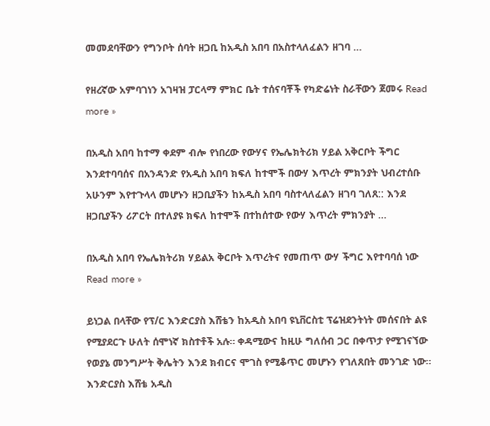መመደባቸውን የግንቦት ሰባት ዘጋቢ ከአዲስ አበባ በአስተላለፈልን ዘገባ …

የዘረኛው አምባገነን አገዛዝ ፓርላማ ምክር ቤት ተሰናባቾች የካድሬነት ስራቸውን ጀመሩ Read more »

በአዲስ አበባ ከተማ ቀደም ብሎ የነበረው የውሃና የኤሌክትሪክ ሃይል አቅርቦት ችግር እንደተባባሰና በአንዳንድ የአዲስ አበባ ክፍለ ከተሞች በውሃ እጥረት ምክንያት ህብረተሰቡ አሁንም እየተጉላላ መሆኑን ዘጋቢያችን ከአዲስ አበባ ባስተላለፈልን ዘገባ ገለጸ:: እንደ ዘጋቢያችን ሪፖርት በተለያዩ ክፍለ ከተሞች በተከሰተው የውሃ እጥረት ምክንያት …

በአዲስ አበባ የኤሌክትሪክ ሃይልአ ቅርቦት እጥረትና የመጠጥ ውሃ ችግር እየተባባሰ ነው Read more »

ይነጋል በላቸው የፕ/ር እንድርያስ እሸቴን ከአዲስ አበባ ዩኒቨርስቲ ፕሬዝደንትነት መሰናበት ልዩ የሚያደርጉ ሁለት ሰሞነኛ ክስተቶች አሉ። ቀዳሚውና ከዚሁ ግለሰብ ጋር በቀጥታ የሚገናኘው የወያኔ መንግሥት ቅሌትን እንደ ክብርና ሞገስ የሚቆጥር መሆኑን የገለጸበት መንገድ ነው። እንድርያስ እሸቴ አዲስ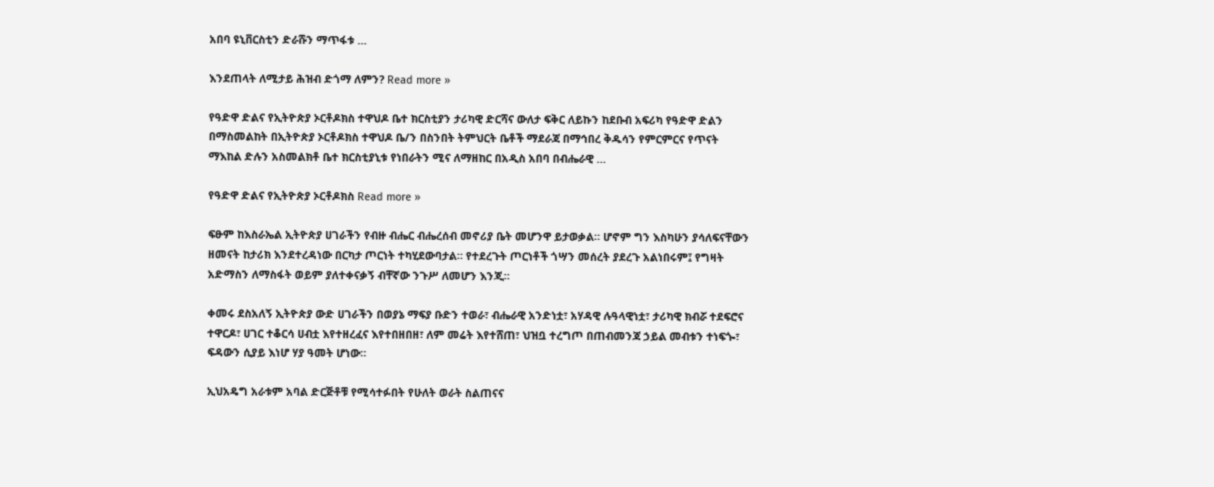አበባ ዩኒቨርስቲን ድራሹን ማጥፋቱ …

እንደጠላት ለሚታይ ሕዝብ ድጎማ ለምን? Read more »

የዓድዋ ድልና የኢትዮጵያ ኦርቶዶክስ ተዋህዶ ቤተ ክርስቲያን ታሪካዊ ድርሻና ውለታ ፍቅር ለይኩን ከደቡብ አፍሪካ የዓድዋ ድልን በማስመልከት በኢትዮጵያ ኦርቶዶክስ ተዋህዶ ቤ/ን በስንበት ትምህርት ቤቶች ማደራጃ በማኅበረ ቅዱሳን የምርምርና የጥናት ማእከል ድሉን አስመልክቶ ቤተ ክርስቲያኒቱ የነበራትን ሚና ለማዘከር በአዲስ አበባ በብሔራዊ …

የዓድዋ ድልና የኢትዮጵያ ኦርቶዶክስ Read more »

ፍፁም ከእስራኤል ኢትዮጵያ ሀገራችን የብዙ ብሔር ብሔረሰብ መኖሪያ ቤት መሆንዋ ይታወቃል። ሆኖም ግን እስካሁን ያሳለፍናቸውን ዘመናት ከታሪክ እንደተረዳነው በርካታ ጦርነት ተካሂደውባታል። የተደረጉት ጦርነቶች ጎሣን መሰረት ያደረጉ አልነበሩም፤ የግዛት አድማስን ለማስፋት ወይም ያለተቀናቃኝ ብቸኛው ንጉሥ ለመሆን እንጂ።

ቀመሩ ደስአለኝ ኢትዮጵያ ውድ ሀገራችን በወያኔ ማፍያ ቡድን ተወራ፣ ብሔራዊ አንድነቷ፣ አሃዳዊ ሉዓላዊነቷ፣ ታሪካዊ ክብሯ ተደፍሮና ተዋርዶ፣ ሀገር ተቆርሳ ሀብቷ እየተዘረፈና እየተበዘበዘ፣ ለም መሬት እየተሸጠ፣ ህዝቧ ተረግጦ በጠብመንጃ ኃይል መብቱን ተነፍጐ፣ ፍዳውን ሲያይ እነሆ ሃያ ዓመት ሆነው።

ኢህአዴግ አራቱም አባል ድርጅቶቹ የሚሳተፉበት የሁለት ወራት ስልጠናና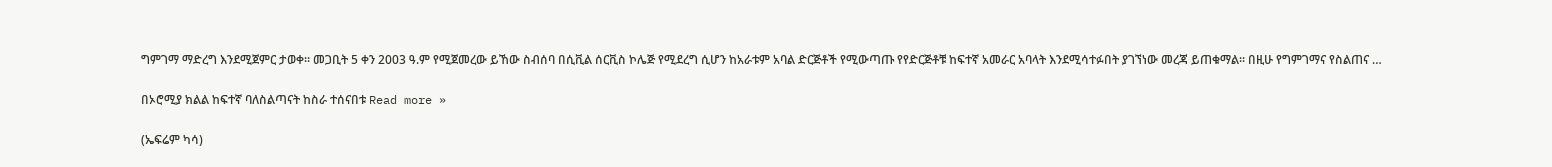ግምገማ ማድረግ እንደሚጀምር ታወቀ፡፡ መጋቢት 5 ቀን 2003 ዓ.ም የሚጀመረው ይኸው ስብሰባ በሲቪል ሰርቪስ ኮሌጅ የሚደረግ ሲሆን ከአራቱም አባል ድርጅቶች የሚውጣጡ የየድርጅቶቹ ከፍተኛ አመራር አባላት እንደሚሳተፉበት ያገኘነው መረጃ ይጠቁማል፡፡ በዚሁ የግምገማና የስልጠና …

በኦሮሚያ ክልል ከፍተኛ ባለስልጣናት ከስራ ተሰናበቱ Read more »

(ኤፍሬም ካሳ)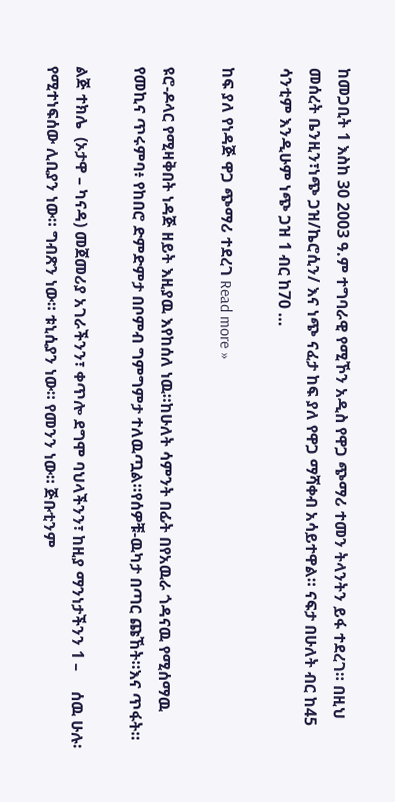ከመጋቢት 1 እስከ 30 2003 ዓ.ም ተግባራዊ የሚኾን አዲስ የዋጋ ጭማሪ ተመን ትላንትን ይፋ ተደረገ። በዚህ መሰረት ቤንዚን፣ነጭ ጋዝ/ኬሮሲን/ እና ነጭ ናፈታ ከፍ ያለ የዋጋ ማሻቀብ አሳይተዋል። ናፍታ በሁለት ብር ከ45 ሳንቲም እንዲሁም ነጭ ጋዝ 1 ብር ከ70 …

ከፍ ያለ የነዳጅ ዋጋ ጭማሪ ተደረገ Read more »

ዩሮ-ዶላር የሚዛቅበት ነዳጅ ዘይት እዚያዉ እየከሰለ ነዉ።ከሁለት ሳምንት በፊት በየአዉራ ጎዳናዉ የሚሰማዉ የመኪና ጥሩምባ፥ የከበሮ ድምድምታ በቦምብ ግምግምታ ተለዉጧል።የሰዎቹ-ዉካታ በጣር ጩኸት።እና ጥፋት።

ልጅ ተክሌ  (ኦታዋ – ካናዳ) መጀመሪያ አገራችንን፣ ቀጥሎ ደግሞ ባህላችንን፣ ከዚያ ማንነታችንን 1 –     ሰዉ ሁሉ፡ የሚተነፍሰው ሊቢያን ነው። ግብጽን ነው። ቱኒሲያን ነው። የመንን ነው። ጅቡቲንም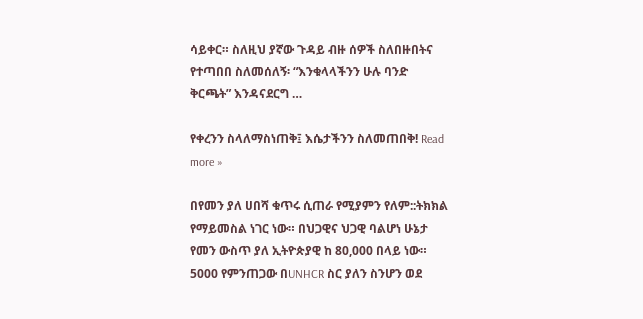ሳይቀር። ስለዚህ ያኛው ጉዳይ ብዙ ሰዎች ስለበዙበትና የተጣበበ ስለመሰለኝ፡ “እንቁላላችንን ሁሉ ባንድ ቅርጫት” እንዳናደርግ …

የቀረንን ስላለማስነጠቅ፤ እሴታችንን ስለመጠበቅ! Read more »

በየመን ያለ ሀበሻ ቁጥሩ ሲጠራ የሚያምን የለም::ትክክል የማይመስል ነገር ነው። በህጋዊና ህጋዊ ባልሆነ ሁኔታ የመን ውስጥ ያለ ኢትዮጵያዊ ከ 80,000 በላይ ነው። 5000 የምንጠጋው በUNHCR ስር ያለን ስንሆን ወደ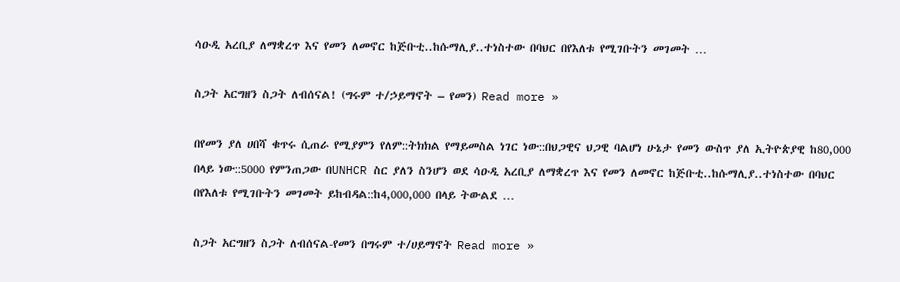ሳዑዲ አረቢያ ለማቋረጥ እና የመን ለመኖር ከጅቡቲ..ከሱማሊያ..ተነስተው በባህር በየእለቱ የሚገቡትን መገመት …

ስጋት አርግዘን ስጋት ለብሰናል! (ግሩም ተ/ኃይማኖት – የመን) Read more »

በየመን ያለ ሀበሻ ቁጥሩ ሲጠራ የሚያምን የለም::ትክክል የማይመስል ነገር ነው::በህጋዊና ህጋዊ ባልሆነ ሁኔታ የመን ውስጥ ያለ ኢትዮጵያዊ ከ80,000 በላይ ነው::5000 የምንጠጋው በUNHCR ስር ያለን ስንሆን ወደ ሳዑዲ አረቢያ ለማቋረጥ እና የመን ለመኖር ከጅቡቲ..ከሱማሊያ..ተነስተው በባህር በየእለቱ የሚገቡትን መገመት ይከብዳል::ከ4,000,000 በላይ ትውልደ …

ስጋት አርግዘን ስጋት ለብሰናል-የመን በግሩም ተ/ሀይማኖት Read more »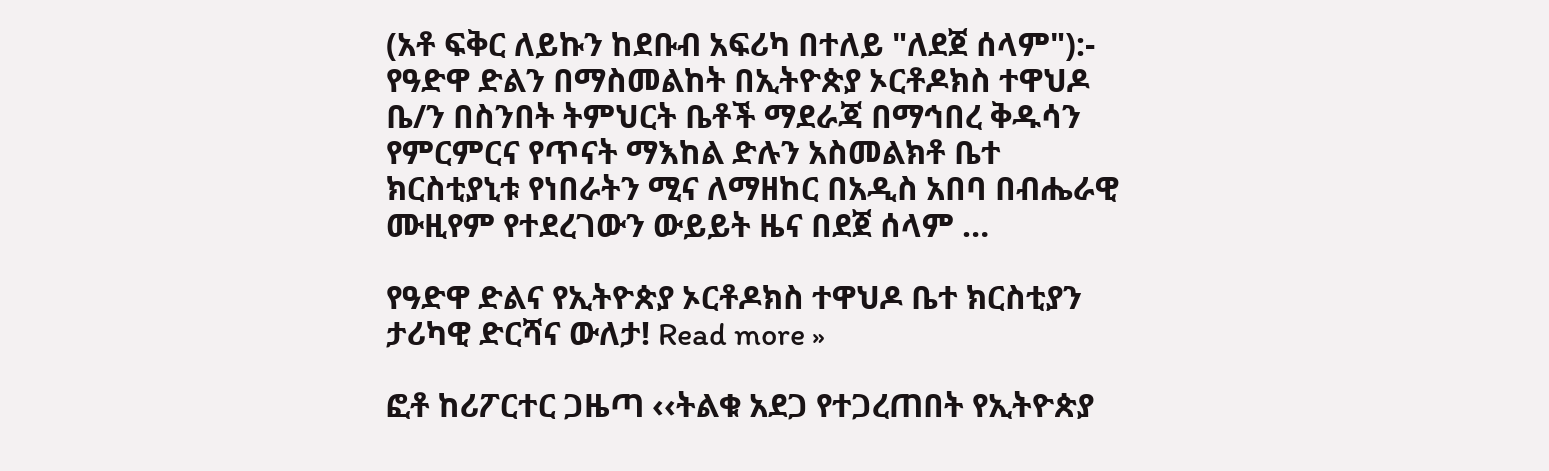(አቶ ፍቅር ለይኩን ከደቡብ አፍሪካ በተለይ "ለደጀ ሰላም"):-  የዓድዋ ድልን በማስመልከት በኢትዮጵያ ኦርቶዶክስ ተዋህዶ ቤ/ን በስንበት ትምህርት ቤቶች ማደራጃ በማኅበረ ቅዱሳን የምርምርና የጥናት ማእከል ድሉን አስመልክቶ ቤተ ክርስቲያኒቱ የነበራትን ሚና ለማዘከር በአዲስ አበባ በብሔራዊ ሙዚየም የተደረገውን ውይይት ዜና በደጀ ሰላም …

የዓድዋ ድልና የኢትዮጵያ ኦርቶዶክስ ተዋህዶ ቤተ ክርስቲያን ታሪካዊ ድርሻና ውለታ! Read more »

ፎቶ ከሪፖርተር ጋዜጣ ‹‹ትልቁ አደጋ የተጋረጠበት የኢትዮጵያ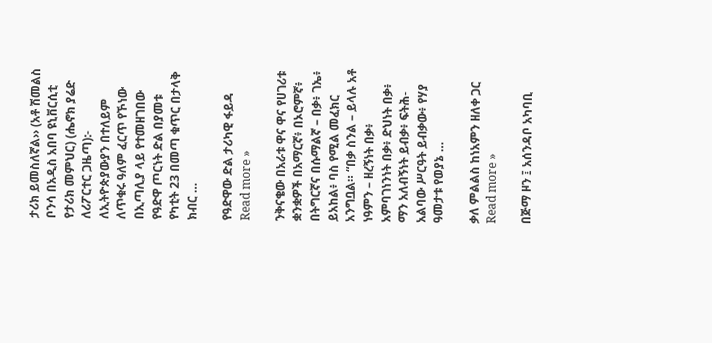ታሪክ ይመስለኛል›› (አቶ ሽመልስ ቦንሳ በአዲስ አበባ ዩኒቨርሲቲ የታሪክ መምህር) (ሔኖክ ያሬድ ለሪፖርተር ጋዜጣ):- ለኢትዮጵያውያን በተለይም ለጥቁሩ ዓለም ፈርጥ የኾነው በኢጣሊያ ላይ የተመዘገበው የዓድዋ ጦርነት ድል በያመቱ የካቲት 23 በመጣ ቁጥር በታላቅ ክብር …

የዓድዋው ድል ታሪካዊ ፋይዳ Read more »

ንቅናቄው በአራቱ ዋና ዋና የሀገሪቱ ቋንቋዎች በአማርኛ፥ በኦሮምኛ፥ በትግርኛና በሱማልኛ – በቃ፥ ገኤ፥ ይአከል፥ ባስ የሚል መፈክር አንግቧል። “በቃ ስንል – ይላሉ አቶ ነዓምን – ዘረኝነት በቃ፥ አምባገነንነት በቃ፥ ድህነት በቃ፥ ማን አለብኝነት ይብቃ፥ ፍትሕ-አልባው ሥርዓት ይብቃው፥ የሃያ ዓመታቱ የወያኔ …

ቃለ ምልልስ ከነአምን ዘለቀ ጋር Read more »

በጅማ ዞን ፤ አሰንዳቦ አካባቢ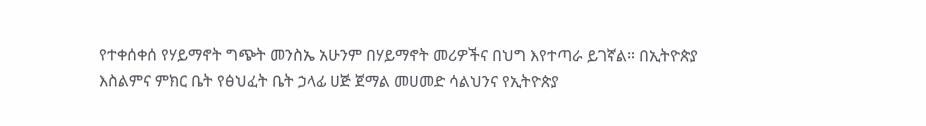የተቀሰቀሰ የሃይማኖት ግጭት መንስኤ አሁንም በሃይማኖት መሪዎችና በህግ እየተጣራ ይገኛል። በኢትዮጵያ እስልምና ምክር ቤት የፅህፈት ቤት ኃላፊ ሀጅ ጀማል መሀመድ ሳልህንና የኢትዮጵያ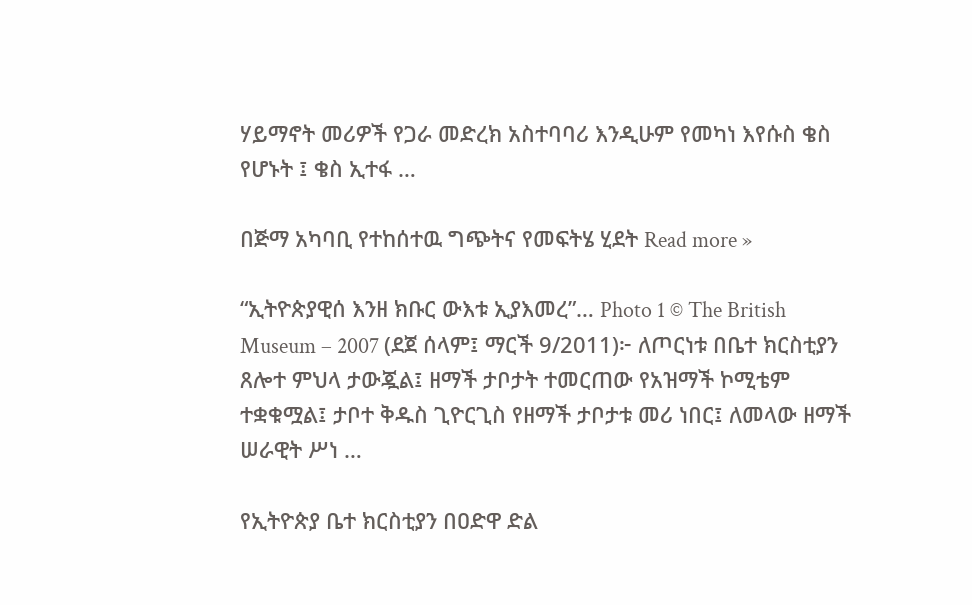ሃይማኖት መሪዎች የጋራ መድረክ አስተባባሪ እንዲሁም የመካነ እየሱስ ቄስ የሆኑት ፤ ቄስ ኢተፋ …

በጅማ አካባቢ የተከሰተዉ ግጭትና የመፍትሄ ሂደት Read more »

“ኢትዮጵያዊሰ እንዘ ክቡር ውእቱ ኢያእመረ”… Photo 1 © The British Museum – 2007 (ደጀ ሰላም፤ ማርች 9/2011)፦ ለጦርነቱ በቤተ ክርስቲያን ጸሎተ ምህላ ታውጇል፤ ዘማች ታቦታት ተመርጠው የአዝማች ኮሚቴም ተቋቁሟል፤ ታቦተ ቅዱስ ጊዮርጊስ የዘማች ታቦታቱ መሪ ነበር፤ ለመላው ዘማች ሠራዊት ሥነ …

የኢትዮጵያ ቤተ ክርስቲያን በዐድዋ ድል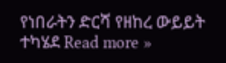የነበራትን ድርሻ የዘከረ ውይይት ተካሄደ Read more »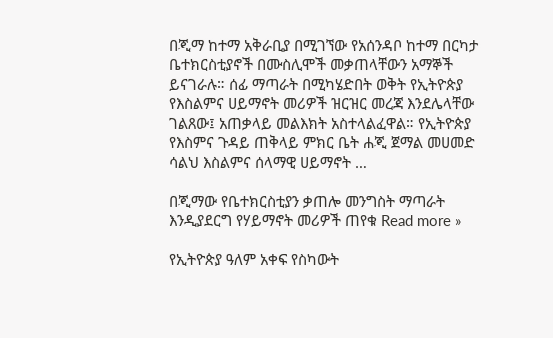በጂማ ከተማ አቅራቢያ በሚገኘው የአሰንዳቦ ከተማ በርካታ ቤተክርስቲያኖች በሙስሊሞች መቃጠላቸውን አማኞች ይናገራሉ። ሰፊ ማጣራት በሚካሄድበት ወቅት የኢትዮጵያ የእስልምና ሀይማኖት መሪዎች ዝርዝር መረጃ እንደሌላቸው ገልጸው፤ አጠቃላይ መልእክት አስተላልፈዋል። የኢትዮጵያ የእስምና ጉዳይ ጠቅላይ ምክር ቤት ሐጂ ጀማል መሀመድ ሳልህ እስልምና ሰላማዊ ሀይማኖት …

በጂማው የቤተክርስቲያን ቃጠሎ መንግስት ማጣራት እንዲያደርግ የሃይማኖት መሪዎች ጠየቁ Read more »

የኢትዮጵያ ዓለም አቀፍ የስካውት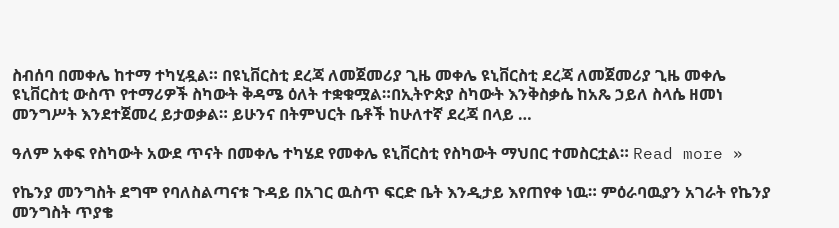ስብሰባ በመቀሌ ከተማ ተካሂዷል። በዩኒቨርስቲ ደረጃ ለመጀመሪያ ጊዜ መቀሌ ዩኒቨርስቲ ደረጃ ለመጀመሪያ ጊዜ መቀሌ ዩኒቨርስቲ ውስጥ የተማሪዎች ስካውት ቅዳሜ ዕለት ተቋቁሟል።በኢትዮጵያ ስካውት እንቅስቃሴ ከአጼ ኃይለ ስላሴ ዘመነ መንግሥት እንደተጀመረ ይታወቃል። ይሁንና በትምህርት ቤቶች ከሁለተኛ ደረጃ በላይ …

ዓለም አቀፍ የስካውት አውደ ጥናት በመቀሌ ተካሄደ የመቀሌ ዩኒቨርስቲ የስካውት ማህበር ተመስርቷል። Read more »

የኬንያ መንግስት ደግሞ የባለስልጣናቱ ጉዳይ በአገር ዉስጥ ፍርድ ቤት እንዲታይ እየጠየቀ ነዉ። ምዕራባዉያን አገራት የኬንያ መንግስት ጥያቄ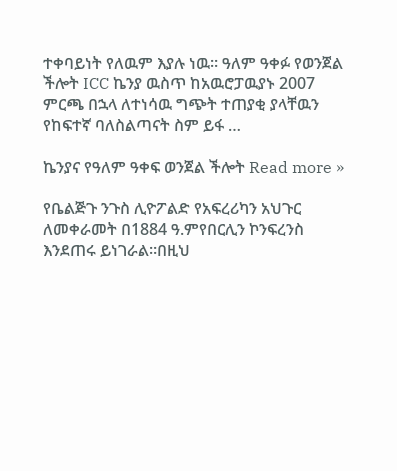ተቀባይነት የለዉም እያሉ ነዉ። ዓለም ዓቀፉ የወንጀል ችሎት ICC ኬንያ ዉስጥ ከአዉሮፓዉያኑ 2007 ምርጫ በኋላ ለተነሳዉ ግጭት ተጠያቂ ያላቸዉን የከፍተኛ ባለስልጣናት ስም ይፋ …

ኬንያና የዓለም ዓቀፍ ወንጀል ችሎት Read more »

የቤልጅጉ ንጉስ ሊዮፖልድ የአፍረሪካን አህጉር ለመቀራመት በ1884 ዓ.ምየበርሊን ኮንፍረንስ እንደጠሩ ይነገራል።በዚህ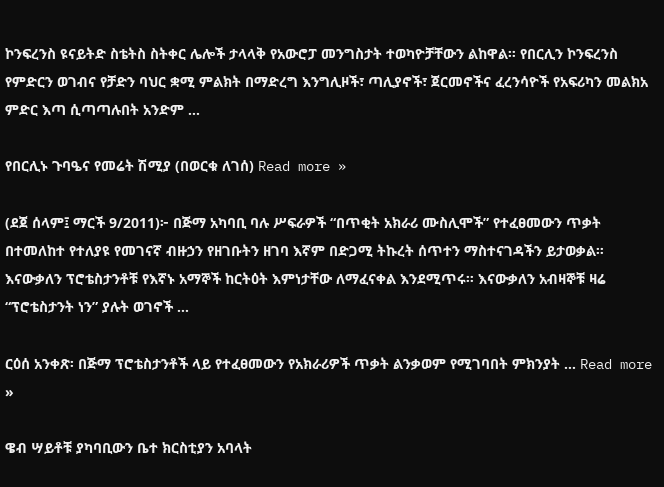ኮንፍረንስ ዩናይትድ ስቴትስ ስትቀር ሌሎች ታላላቅ የአውሮፓ መንግስታት ተወካዮቻቸውን ልከዋል። የበርሊን ኮንፍረንስ የምድርን ወገብና የቻድን ባህር ቋሚ ምልክት በማድረግ እንግሊዞች፣ ጣሊያኖች፣ ጀርመኖችና ፈረንሳዮች የአፍሪካን መልክአ ምድር እጣ ሲጣጣሉበት አንድም …

የበርሊኑ ጉባዔና የመሬት ሽሚያ (በወርቁ ለገሰ) Read more »

(ደጀ ሰላም፤ ማርች 9/2011)፦ በጅማ አካባቢ ባሉ ሥፍራዎች “በጥቂት አክራሪ ሙስሊሞች” የተፈፀመውን ጥቃት በተመለከተ የተለያዩ የመገናኛ ብዙኃን የዘገቡትን ዘገባ እኛም በድጋሚ ትኩረት ሰጥተን ማስተናገዳችን ይታወቃል። እናውቃለን ፕሮቴስታንቶቹ የእኛኑ አማኞች ከርትዕት እምነታቸው ለማፈናቀል እንደሚጥሩ። እናውቃለን አብዛኞቹ ዛሬ “ፕሮቴስታንት ነን” ያሉት ወገኖች …

ርዕሰ አንቀጽ፡ በጅማ ፕሮቴስታንቶች ላይ የተፈፀመውን የአክራሪዎች ጥቃት ልንቃወም የሚገባበት ምክንያት … Read more »

ዌብ ሣይቶቹ ያካባቢውን ቤተ ክርስቲያን አባላት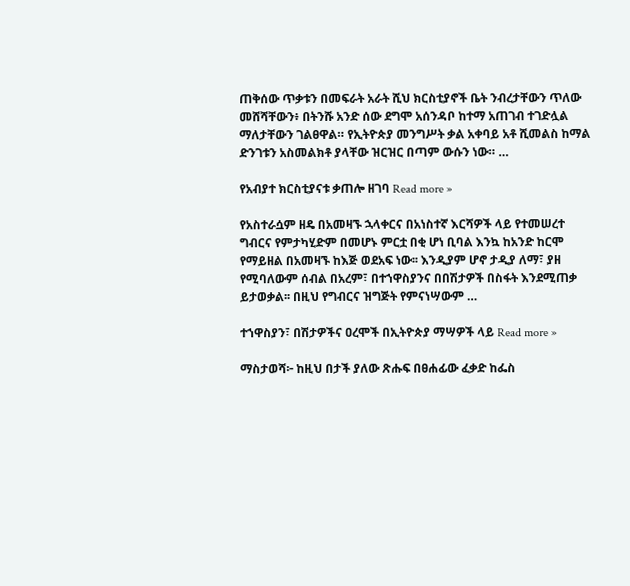ጠቅሰው ጥቃቱን በመፍራት አራት ሺህ ክርስቲያኖች ቤት ንብረታቸውን ጥለው መሸሻቸውን፥ በትንሹ አንድ ሰው ደግሞ አሰንዳቦ ከተማ አጠገብ ተገድሏል ማለታቸውን ገልፀዋል። የኢትዮጵያ መንግሥት ቃል አቀባይ አቶ ሺመልስ ከማል ድንገቱን አስመልክቶ ያላቸው ዝርዝር በጣም ውሱን ነው። …

የአብያተ ክርስቲያናቱ ቃጠሎ ዘገባ Read more »

የአስተራሷም ዘዴ በአመዛኙ ኋላቀርና በአነስተኛ እርሻዎች ላይ የተመሠረተ ግብርና የምታካሂድም በመሆኑ ምርቷ በቂ ሆነ ቢባል እንኳ ከአንድ ከርሞ የማይዘል በአመዛኙ ከእጅ ወደአፍ ነው፡፡ እንዲያም ሆኖ ታዲያ ለማ፣ ያዘ የሚባለውም ሰብል በአረም፣ በተኀዋስያንና በበሽታዎች በስፋት እንደሚጠቃ ይታወቃል፡፡ በዚህ የግብርና ዝግጅት የምናነሣውም …

ተኀዋስያን፣ በሽታዎችና ዐረሞች በኢትዮጵያ ማሣዎች ላይ Read more »

ማስታወሻ፦ ከዚህ በታች ያለው ጽሑፍ በፀሐፊው ፈቃድ ከፌስ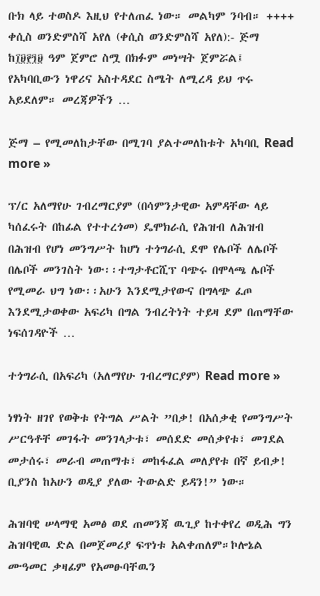ቡክ ላይ ተወስዶ እዚህ የተለጠፈ ነው። መልካም ንባብ። ++++ ቀሲስ ወንድምስሻ አየለ (ቀሲስ ወንድምስሻ አየለ):- ጅማ ከ፲፱፻፺፱ ዓም ጀምሮ ስሟ በክፉም መነሣት ጀምሯል፤ የአካባቢውን ነዋሪና አስተዳደር ስሜት ለሚረዳ ይህ ጥሩ አይደለም። መረጃዎችን …

ጅማ – የሚመለከታቸው በሚገባ ያልተመለከቱት አካባቢ Read more »

ፕ/ር አለማየሁ ገብረማርያም (በሳምንታዊው አምዳቸው ላይ ካሰፈሩት በከፊል የተተረጎመ) ዴሞክራሲ የሕዝብ ለሕዝብ በሕዝብ የሆነ መንግሥት ከሆነ ተጎግራሲ ደሞ የሌቦች ለሌቦች በሌቦች መንገስት ነው፡፡ተግታቶርሺፕ ባጭሩ በሞላጫ ሌቦች የሚመራ ህግ ነው፡፡አሁን እንደሚታየውና በግላጭ ፈጦ እንደሚታወቀው አፍሪካ በግል ንብረትነት ተይዛ ደም በጠማቸው ነፍሰገዳዮች …

ተጎግራሲ በአፍሪካ (አለማየሁ ገብረማርያም) Read more »

ነፃነት ዘገየ የወቅቱ የትግል ሥልት ”በቃ! በአሰቃቂ የመንግሥት ሥርዓቶቸ መገፋት መንገላታቱ፣ መሰደድ መሰቃየቱ፣ መገደል መታሰሩ፣ መራብ መጠማቱ፣ መከፋፈል መለያየቱ በኛ ይብቃ! ቢያንስ ከአሁን ወዲያ ያለው ትውልድ ይዳን!” ነው።

ሕዝባዊ ሠላማዊ አመፅ ወደ ጠመንጃ ዉጊያ ከተቀየረ ወዲሕ ግን ሕዝባዊዉ ድል በመጀመሪያ ፍጥነቱ አልቀጠለም።ኮሎኔል ሙዓመር ቃዛፊም የአመፁባቸዉን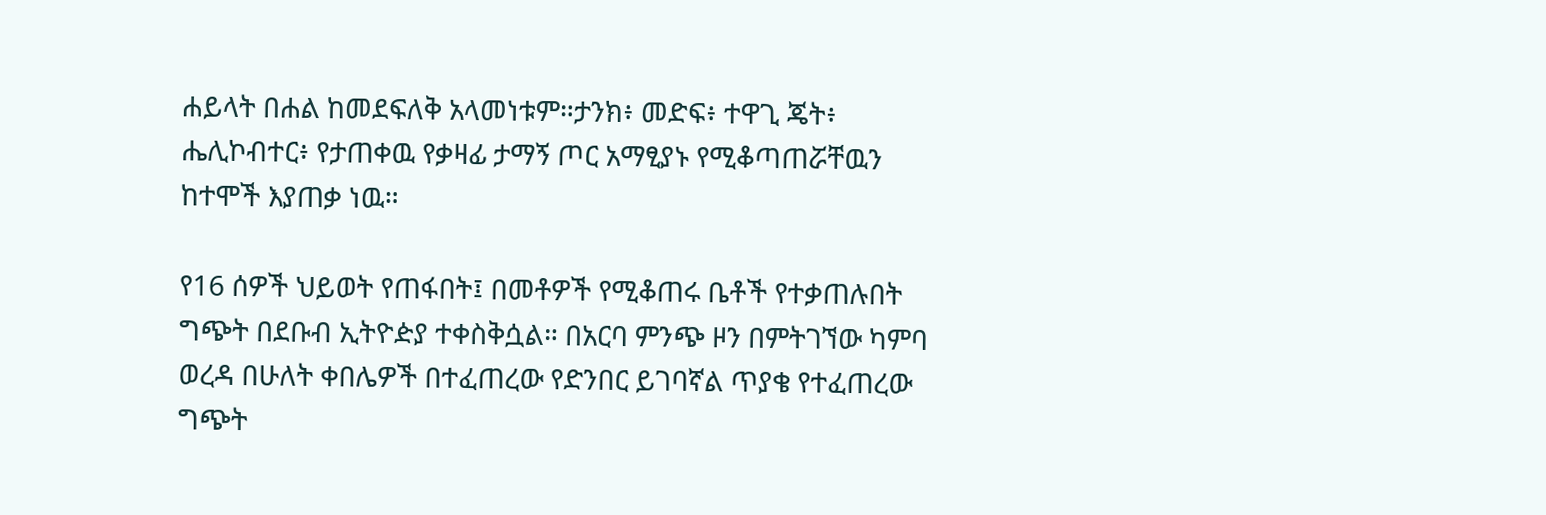ሐይላት በሐል ከመደፍለቅ አላመነቱም።ታንክ፥ መድፍ፥ ተዋጊ ጄት፥ ሔሊኮብተር፥ የታጠቀዉ የቃዛፊ ታማኝ ጦር አማፂያኑ የሚቆጣጠሯቸዉን ከተሞች እያጠቃ ነዉ።

የ16 ሰዎች ህይወት የጠፋበት፤ በመቶዎች የሚቆጠሩ ቤቶች የተቃጠሉበት ግጭት በደቡብ ኢትዮዽያ ተቀስቅሷል። በአርባ ምንጭ ዞን በምትገኘው ካምባ ወረዳ በሁለት ቀበሌዎች በተፈጠረው የድንበር ይገባኛል ጥያቄ የተፈጠረው ግጭት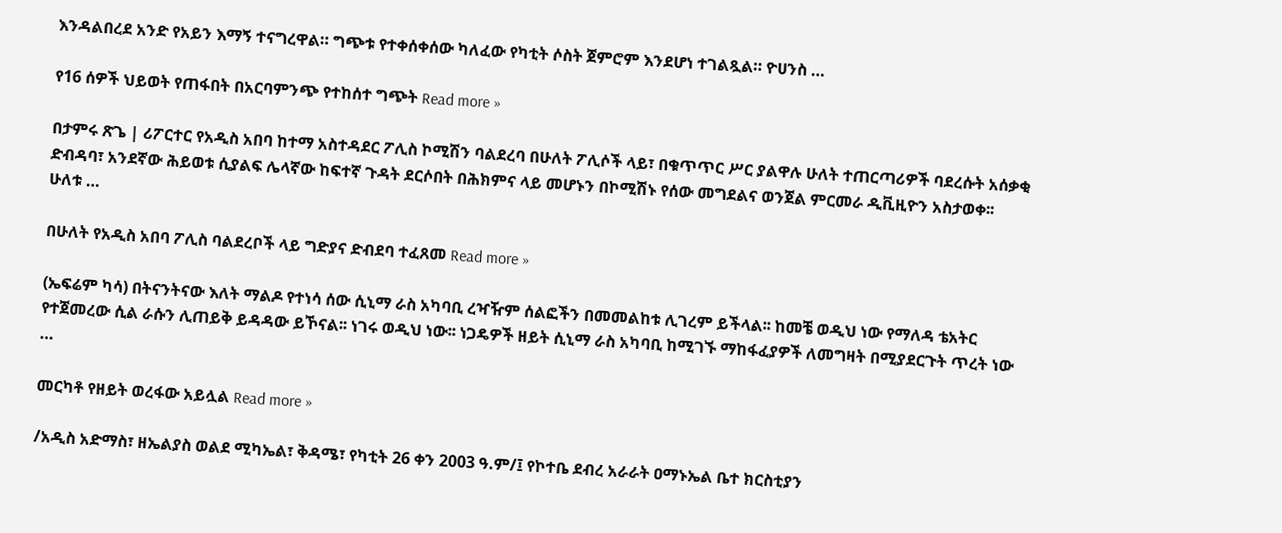እንዳልበረደ አንድ የአይን እማኝ ተናግረዋል። ግጭቱ የተቀሰቀሰው ካለፈው የካቲት ሶስት ጀምሮም እንደሆነ ተገልጿል። ዮሀንስ …

የ16 ሰዎች ህይወት የጠፋበት በአርባምንጭ የተከሰተ ግጭት Read more »

በታምሩ ጽጌ | ሪፖርተር የአዲስ አበባ ከተማ አስተዳደር ፖሊስ ኮሚሽን ባልደረባ በሁለት ፖሊሶች ላይ፣ በቁጥጥር ሥር ያልዋሉ ሁለት ተጠርጣሪዎች ባደረሱት አሰቃቂ ድብዳባ፣ አንደኛው ሕይወቱ ሲያልፍ ሌላኛው ከፍተኛ ጉዳት ደርሶበት በሕክምና ላይ መሆኑን በኮሚሽኑ የሰው መግደልና ወንጀል ምርመራ ዲቪዚዮን አስታወቀ፡፡ ሁለቱ …

በሁለት የአዲስ አበባ ፖሊስ ባልደረቦች ላይ ግድያና ድብደባ ተፈጸመ Read more »

(ኤፍሬም ካሳ) በትናንትናው እለት ማልዶ የተነሳ ሰው ሲኒማ ራስ አካባቢ ረዣዥም ሰልፎችን በመመልከቱ ሊገረም ይችላል፡፡ ከመቼ ወዲህ ነው የማለዳ ቴአትር የተጀመረው ሲል ራሱን ሊጠይቅ ይዳዳው ይኾናል፡፡ ነገሩ ወዲህ ነው፡፡ ነጋዴዎች ዘይት ሲኒማ ራስ አካባቢ ከሚገኙ ማከፋፈያዎች ለመግዛት በሚያደርጉት ጥረት ነው …

መርካቶ የዘይት ወረፋው አይሏል Read more »

/አዲስ አድማስ፣ ዘኤልያስ ወልደ ሚካኤል፣ ቅዳሜ፣ የካቲት 26 ቀን 2003 ዓ.ም/፤ የኮተቤ ደብረ አራራት ዐማኑኤል ቤተ ክርስቲያን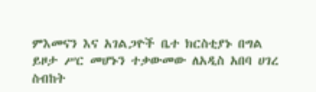ምእመናን እና አገልጋዮች ቤተ ክርስቲያኑ በግል ይዞታ ሥር መሆኑን ተቃውመው ለአዲስ አበባ ሀገረ ስብከት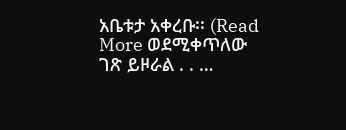አቤቱታ አቀረቡ፡፡ (Read More ወደሚቀጥለው ገጽ ይዞራል . . …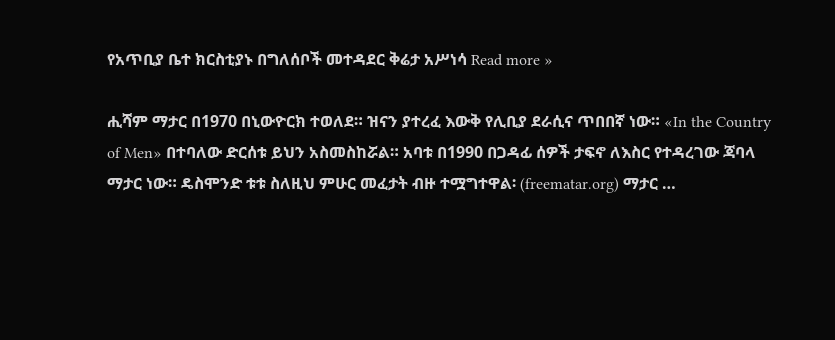የአጥቢያ ቤተ ክርስቲያኑ በግለሰቦች መተዳደር ቅሬታ አሥነሳ Read more »

ሒሻም ማታር በ1970 በኒውዮርክ ተወለደ። ዝናን ያተረፈ እውቅ የሊቢያ ደራሲና ጥበበኛ ነው። «In the Country of Men» በተባለው ድርሰቱ ይህን አስመስከሯል። አባቱ በ1990 በጋዳፊ ሰዎች ታፍኖ ለእስር የተዳረገው ጃባላ ማታር ነው። ዴስሞንድ ቱቱ ስለዚህ ምሁር መፈታት ብዙ ተሟግተዋል፡ (freematar.org) ማታር …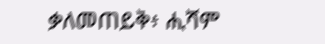ቃለመጠይቅ፥ ሒሻም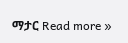ማታር Read more »